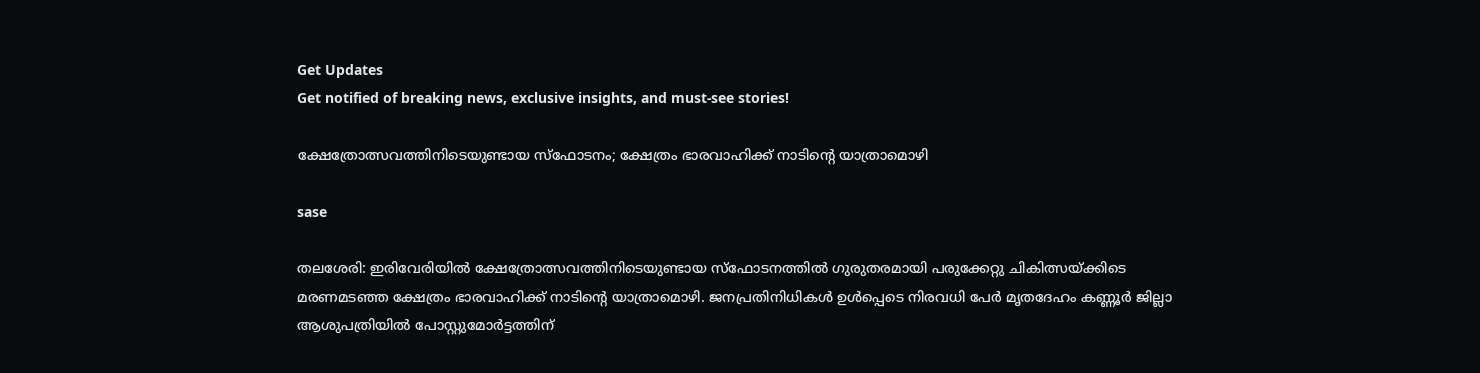Get Updates
Get notified of breaking news, exclusive insights, and must-see stories!

ക്ഷേത്രോത്സവത്തിനിടെയുണ്ടായ സ്‌ഫോടനം; ക്ഷേത്രം ഭാരവാഹിക്ക് നാടിന്റെ യാത്രാമൊഴി

sase

തലശേരി: ഇരിവേരിയില്‍ ക്ഷേത്രോത്സവത്തിനിടെയുണ്ടായ സ്‌ഫോടനത്തില്‍ ഗുരുതരമായി പരുക്കേറ്റു ചികിത്സയ്ക്കിടെ മരണമടഞ്ഞ ക്ഷേത്രം ഭാരവാഹിക്ക് നാടിന്റെ യാത്രാമൊഴി. ജനപ്രതിനിധികള്‍ ഉള്‍പ്പെടെ നിരവധി പേര്‍ മൃതദേഹം കണ്ണൂര്‍ ജില്ലാ ആശുപത്രിയില്‍ പോസ്റ്റുമോര്‍ട്ടത്തിന്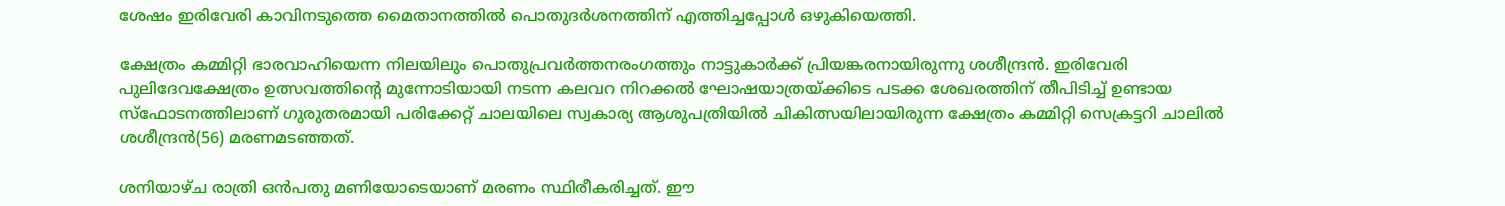ശേഷം ഇരിവേരി കാവിനടുത്തെ മൈതാനത്തില്‍ പൊതുദര്‍ശനത്തിന് എത്തിച്ചപ്പോള്‍ ഒഴുകിയെത്തി.

ക്ഷേത്രം കമ്മിറ്റി ഭാരവാഹിയെന്ന നിലയിലും പൊതുപ്രവര്‍ത്തനരംഗത്തും നാട്ടുകാര്‍ക്ക് പ്രിയങ്കരനായിരുന്നു ശശീന്ദ്രന്‍. ഇരിവേരി പുലിദേവക്ഷേത്രം ഉത്സവത്തിന്റെ മുന്നോടിയായി നടന്ന കലവറ നിറക്കല്‍ ഘോഷയാത്രയ്ക്കിടെ പടക്ക ശേഖരത്തിന് തീപിടിച്ച് ഉണ്ടായ സ്‌ഫോടനത്തിലാണ് ഗുരുതരമായി പരിക്കേറ്റ് ചാലയിലെ സ്വകാര്യ ആശുപത്രിയില്‍ ചികിത്സയിലായിരുന്ന ക്ഷേത്രം കമ്മിറ്റി സെക്രട്ടറി ചാലില്‍ ശശീന്ദ്രന്‍(56) മരണമടഞ്ഞത്.

ശനിയാഴ്ച രാത്രി ഒന്‍പതു മണിയോടെയാണ് മരണം സ്ഥിരീകരിച്ചത്. ഈ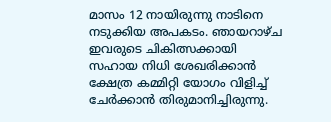മാസം 12 നായിരുന്നു നാടിനെ നടുക്കിയ അപകടം. ഞായറാഴ്ച ഇവരുടെ ചികിത്സക്കായി സഹായ നിധി ശേഖരിക്കാന്‍ ക്ഷേത്ര കമ്മിറ്റി യോഗം വിളിച്ച് ചേര്‍ക്കാന്‍ തിരുമാനിച്ചിരുന്നു.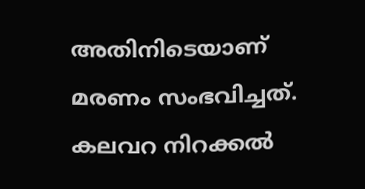അതിനിടെയാണ് മരണം സംഭവിച്ചത്. കലവറ നിറക്കല്‍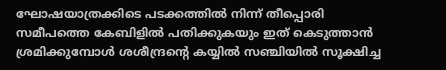ഘോഷയാത്രക്കിടെ പടക്കത്തില്‍ നിന്ന് തീപ്പൊരി സമീപത്തെ കേബിളില്‍ പതിക്കുകയും ഇത് കെടുത്താന്‍ ശ്രമിക്കുമ്പോള്‍ ശശീന്ദ്രന്റെ കയ്യില്‍ സഞ്ചിയില്‍ സൂക്ഷിച്ച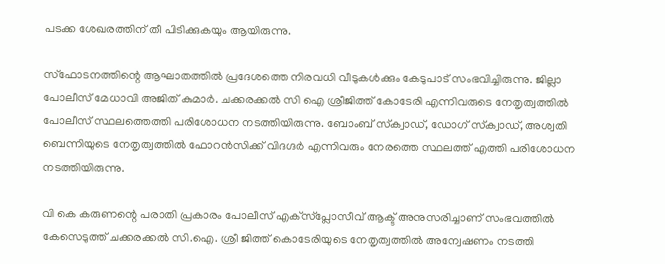പടക്ക ശേഖരത്തിന് തീ പിടിക്കുകയും ആയിരുന്നു.

സ്‌ഫോടനത്തിന്റെ ആഘാതത്തില്‍ പ്രദേശത്തെ നിരവധി വീടുകള്‍ക്കും കേടുപാട് സംഭവിച്ചിരുന്നു. ജില്ലാ പോലീസ് മേധാവി അജിത് കുമാര്‍. ചക്കരക്കല്‍ സി ഐ ശ്രീജിത്ത് കോടേരി എന്നിവരുടെ നേതൃത്വത്തില്‍ പോലീസ് സ്ഥലത്തെത്തി പരിശോധന നടത്തിയിരുന്നു. ബോംബ് സ്‌ക്വാഡ്, ഡോഗ് സ്‌ക്വാഡ്, അശ്വതി ബെന്നിയുടെ നേതൃത്വത്തില്‍ ഫോറന്‍സിക്ക് വിദഗ്ദര്‍ എന്നിവരും നേരത്തെ സ്ഥലത്ത് എത്തി പരിശോധന നടത്തിയിരുന്നു.

വി കെ കരുണന്റെ പരാതി പ്രകാരം പോലീസ് എക്‌സ്‌പ്ലോസീവ് ആക്ട് അനുസരിച്ചാണ് സംഭവത്തില്‍ കേസെടുത്ത് ചക്കരക്കല്‍ സി.ഐ. ശ്രീ ജിത്ത് കൊടേരിയുടെ നേതൃത്വത്തില്‍ അന്വേഷണം നടത്തി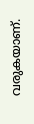വരുകയാണ്.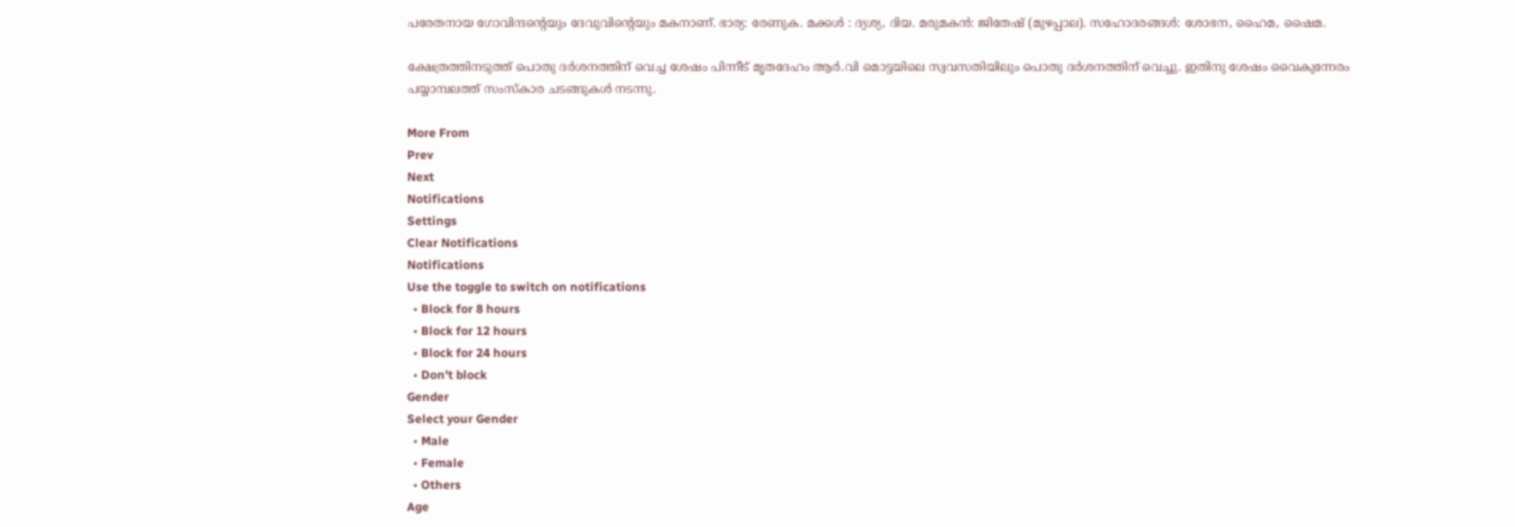പരേതനായ ഗോവിന്ദന്റെയും ദേവുവിന്റെയും മകനാണ്. ഭാര്യ: രേണുക. മക്കള്‍ : ദ്യശ്യ, ദിയ. മരുമകന്‍: ജിതേഷ് (മുഴപ്പാല). സഹോദരങ്ങള്‍: ശോഭന, ഹൈമ, ഷൈമ.

ക്ഷേത്രത്തിനടുത്ത് പൊതു ദര്‍ശനത്തിന് വെച്ച ശേഷം പിന്നീട് മൃതദേഹം ആര്‍.വി മൊട്ടയിലെ സ്വവസതിയിലും പൊതു ദര്‍ശനത്തിന് വെച്ചു. ഇതിനു ശേഷം വൈകുന്നേരം പയ്യാമ്പലത്ത് സംസ്‌കാര ചടങ്ങുകള്‍ നടന്നു.

More From
Prev
Next
Notifications
Settings
Clear Notifications
Notifications
Use the toggle to switch on notifications
  • Block for 8 hours
  • Block for 12 hours
  • Block for 24 hours
  • Don't block
Gender
Select your Gender
  • Male
  • Female
  • Others
Age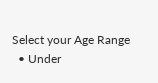Select your Age Range
  • Under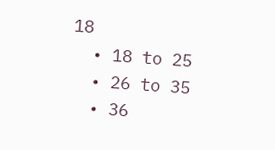18
  • 18 to 25
  • 26 to 35
  • 36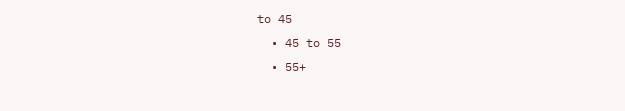to 45
  • 45 to 55
  • 55+